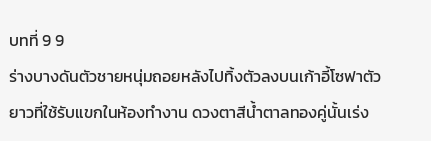บทที่ 9 9
ร่างบางดันตัวชายหนุ่มถอยหลังไปทิ้งตัวลงบนเก้าอี้โซฟาตัวยาวที่ใช้รับแขกในห้องทำงาน ดวงตาสีน้ำตาลทองคู่นั้นเร่ง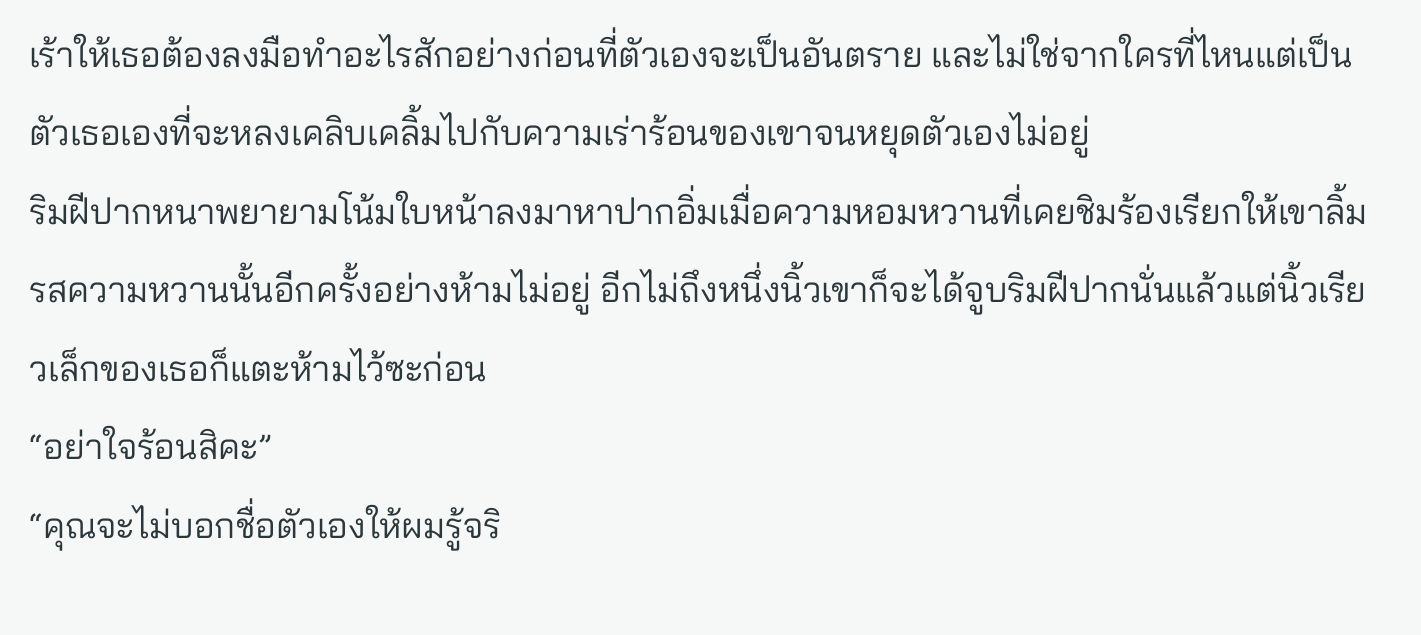เร้าให้เธอต้องลงมือทำอะไรสักอย่างก่อนที่ตัวเองจะเป็นอันตราย และไม่ใช่จากใครที่ไหนแต่เป็นตัวเธอเองที่จะหลงเคลิบเคลิ้มไปกับความเร่าร้อนของเขาจนหยุดตัวเองไม่อยู่
ริมฝีปากหนาพยายามโน้มใบหน้าลงมาหาปากอิ่มเมื่อความหอมหวานที่เคยชิมร้องเรียกให้เขาลิ้มรสความหวานนั้นอีกครั้งอย่างห้ามไม่อยู่ อีกไม่ถึงหนึ่งนิ้วเขาก็จะได้จูบริมฝีปากนั่นแล้วแต่นิ้วเรียวเล็กของเธอก็แตะห้ามไว้ซะก่อน
“อย่าใจร้อนสิคะ”
“คุณจะไม่บอกชื่อตัวเองให้ผมรู้จริ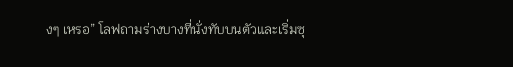งๆ เหรอ” โลฟถามร่างบางที่นั่งทับบนตัวและเริ่มซุ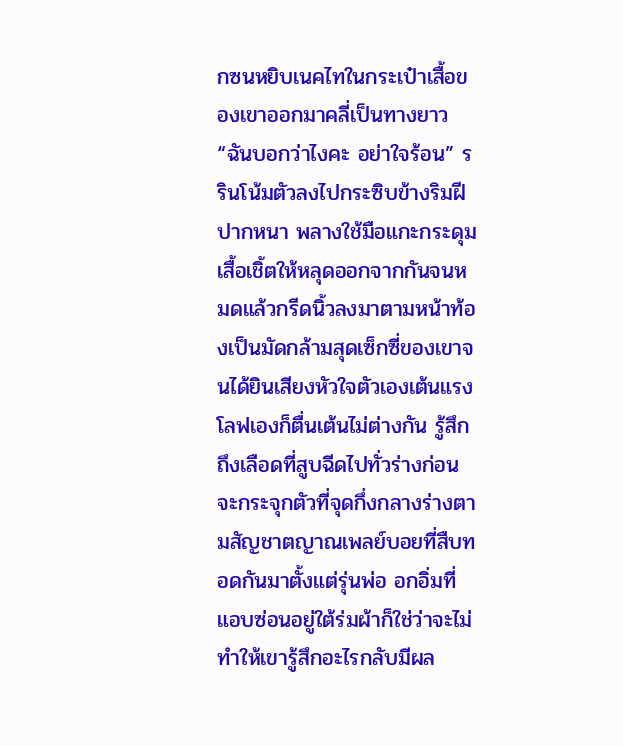กซนหยิบเนคไทในกระเป๋าเสื้อของเขาออกมาคลี่เป็นทางยาว
“ฉันบอกว่าไงคะ อย่าใจร้อน” รรินโน้มตัวลงไปกระซิบข้างริมฝีปากหนา พลางใช้มือแกะกระดุมเสื้อเชิ้ตให้หลุดออกจากกันจนหมดแล้วกรีดนิ้วลงมาตามหน้าท้องเป็นมัดกล้ามสุดเซ็กซี่ของเขาจนได้ยินเสียงหัวใจตัวเองเต้นแรง
โลฟเองก็ตื่นเต้นไม่ต่างกัน รู้สึกถึงเลือดที่สูบฉีดไปทั่วร่างก่อนจะกระจุกตัวที่จุดกึ่งกลางร่างตามสัญชาตญาณเพลย์บอยที่สืบทอดกันมาตั้งแต่รุ่นพ่อ อกอิ่มที่แอบซ่อนอยู่ใต้ร่มผ้าก็ใช่ว่าจะไม่ทำให้เขารู้สึกอะไรกลับมีผล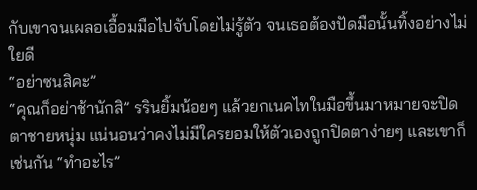กับเขาจนเผลอเอื้อมมือไปจับโดยไม่รู้ตัว จนเธอต้องปัดมือนั้นทิ้งอย่างไม่ใยดี
“อย่าซนสิคะ”
“คุณก็อย่าช้านักสิ” รรินยิ้มน้อยๆ แล้วยกเนคไทในมือขึ้นมาหมายจะปิดตาชายหนุ่ม แน่นอนว่าคงไม่มีใครยอมให้ตัวเองถูกปิดตาง่ายๆ และเขาก็เช่นกัน “ทำอะไร”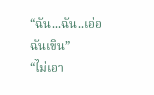“ฉัน...ฉัน..เอ่อ ฉันเขิน”
“ไม่เอา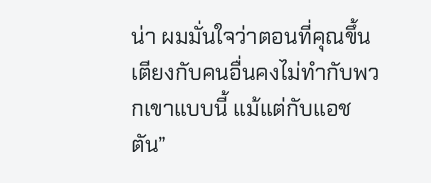น่า ผมมั่นใจว่าตอนที่คุณขึ้นเตียงกับคนอื่นคงไม่ทำกับพวกเขาแบบนี้ แม้แต่กับแอชตัน”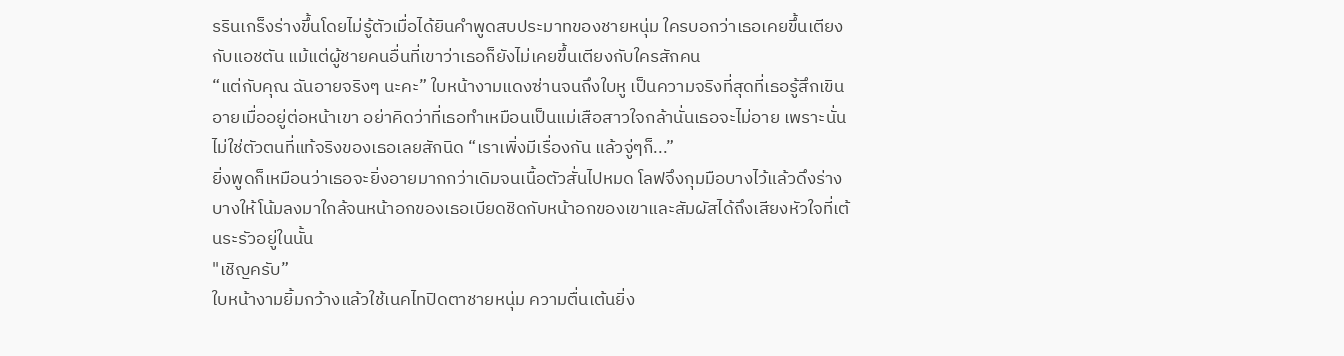รรินเกร็งร่างขึ้นโดยไม่รู้ตัวเมื่อได้ยินคำพูดสบประมาทของชายหนุ่ม ใครบอกว่าเธอเคยขึ้นเตียงกับแอชตัน แม้แต่ผู้ชายคนอื่นที่เขาว่าเธอก็ยังไม่เคยขึ้นเตียงกับใครสักคน
“แต่กับคุณ ฉันอายจริงๆ นะคะ” ใบหน้างามแดงซ่านจนถึงใบหู เป็นความจริงที่สุดที่เธอรู้สึกเขินอายเมื่ออยู่ต่อหน้าเขา อย่าคิดว่าที่เธอทำเหมือนเป็นแม่เสือสาวใจกล้านั่นเธอจะไม่อาย เพราะนั่นไม่ใช่ตัวตนที่แท้จริงของเธอเลยสักนิด “เราเพิ่งมีเรื่องกัน แล้วจู่ๆก็...”
ยิ่งพูดก็เหมือนว่าเธอจะยิ่งอายมากกว่าเดิมจนเนื้อตัวสั่นไปหมด โลฟจึงกุมมือบางไว้แล้วดึงร่างบางให้โน้มลงมาใกล้จนหน้าอกของเธอเบียดชิดกับหน้าอกของเขาและสัมผัสได้ถึงเสียงหัวใจที่เต้นระรัวอยู่ในนั้น
"เชิญครับ”
ใบหน้างามยิ้มกว้างแล้วใช้เนคไทปิดตาชายหนุ่ม ความตื่นเต้นยิ่ง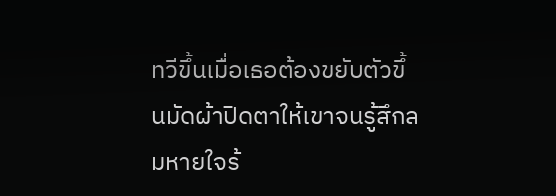ทวีขึ้นเมื่อเธอต้องขยับตัวขึ้นมัดผ้าปิดตาให้เขาจนรู้สึกลมหายใจร้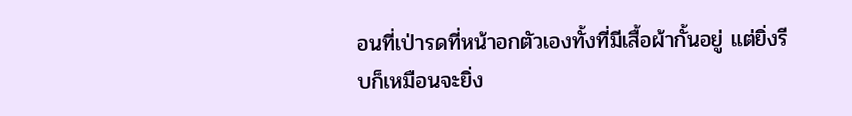อนที่เป่ารดที่หน้าอกตัวเองทั้งที่มีเสื้อผ้ากั้นอยู่ แต่ยิ่งรีบก็เหมือนจะยิ่ง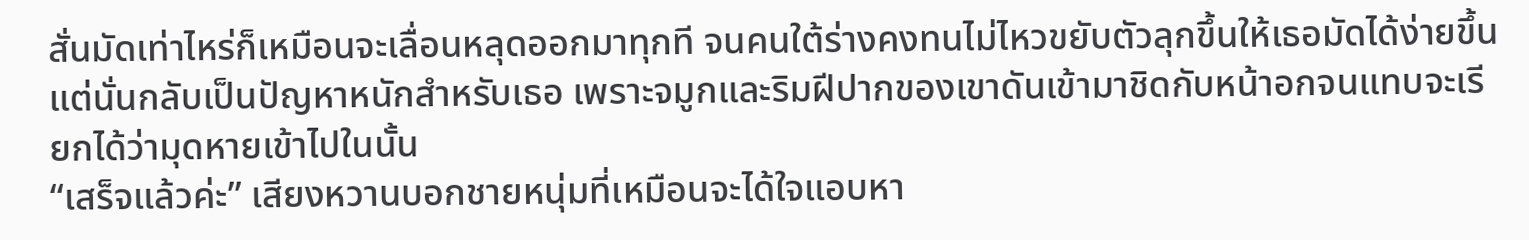สั่นมัดเท่าไหร่ก็เหมือนจะเลื่อนหลุดออกมาทุกที จนคนใต้ร่างคงทนไม่ไหวขยับตัวลุกขึ้นให้เธอมัดได้ง่ายขึ้นแต่นั่นกลับเป็นปัญหาหนักสำหรับเธอ เพราะจมูกและริมฝีปากของเขาดันเข้ามาชิดกับหน้าอกจนแทบจะเรียกได้ว่ามุดหายเข้าไปในนั้น
“เสร็จแล้วค่ะ” เสียงหวานบอกชายหนุ่มที่เหมือนจะได้ใจแอบหา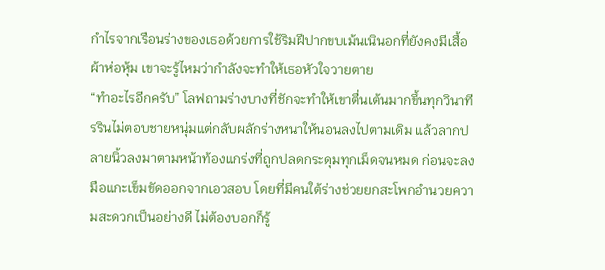กำไรจากเรือนร่างของเธอด้วยการใช้ริมฝีปากขบเม้นเนินอกที่ยังคงมีเสื้อผ้าห่อหุ้ม เขาจะรู้ไหมว่ากำลังจะทำให้เธอหัวใจวายตาย
“ทำอะไรอีกครับ” โลฟถามร่างบางที่ชักจะทำให้เขาตื่นเต้นมากขึ้นทุกวินาที
รรินไม่ตอบชายหนุ่มแต่กลับผลักร่างหนาให้นอนลงไปตามเดิม แล้วลากปลายนิ้วลงมาตามหน้าท้องแกร่งที่ถูกปลดกระดุมทุกเม็ดจนหมด ก่อนจะลงมือแกะเข็มขัดออกจากเอวสอบ โดยที่มีคนใต้ร่างช่วยยกสะโพกอำนวยความสะดวกเป็นอย่างดี ไม่ต้องบอกก็รู้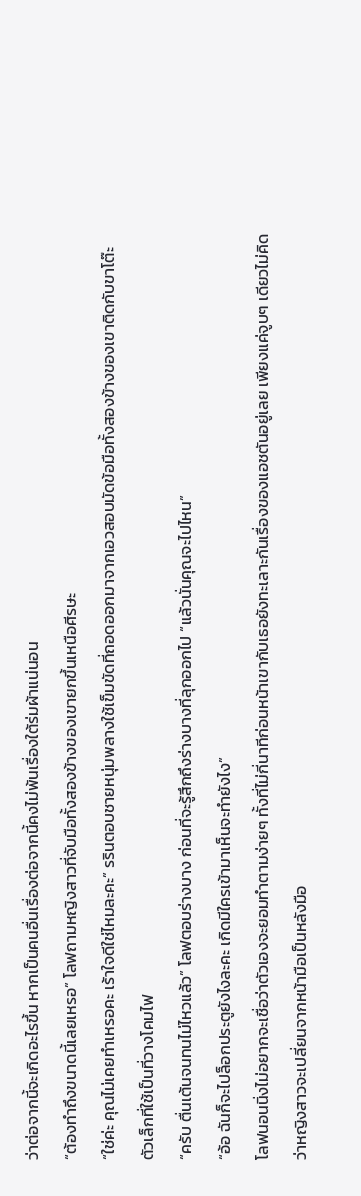ว่าต่อจากนี้จะเกิดอะไรขึ้น หากเป็นคนอื่นเรื่องต่อจากนี้คงไม่พ้นเรื่องใต้ร่มผ้าแน่นอน
“ต้องทำถึงขนาดนี้เลยเหรอ” โลฟถามหญิงสาวที่จับมือทั้งสองข้างของเขายกขึ้นเหนือศีรษะ
“ใช่ค่ะ คุณไม่เคยทำเหรอคะ เร้าใจดีใช่ไหมละคะ” รรินตอบชายหนุ่มพลางใช้เข็มขัดที่ถอดออกมาจากเอวสอบมัดข้อมือทั้งสองข้างของเขาติดกับขาโต๊ะตัวเล็กที่ใช้เป็นที่วางโคมไฟ
“ครับ ตื่นเต้นจนทนไม่ไหวแล้ว” โลฟตอบร่างบาง ก่อนที่จะรู้สึกถึงร่างบางที่ลุกออกไป “แล้วนั่นคุณจะไปไหน”
“อ้อ ฉันก็จะไปล็อกประตูยังไงละคะ เกิดมีใครเข้ามาเห็นจะทำยังไง”
โลฟนอนนิ่งไม่อยากจะเชื่อว่าตัวเองจะยอมทำตามง่ายๆ ทั้งที่ไม่กี่นาทีก่อนหน้าเขากับเธอยังทะเลาะกันเรื่องของแอชตันอยู่เลย เพียงแค่จูบๆ เดียวไม่คิดว่าหญิงสาวจะเปลี่ยนจากหน้ามือเป็นหลังมือ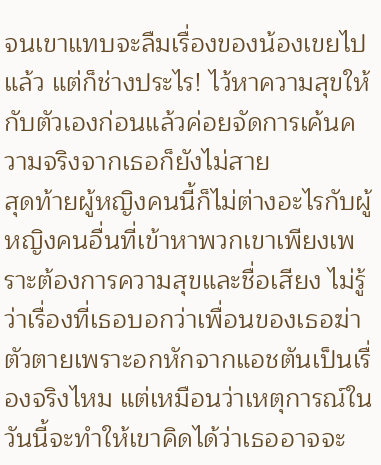จนเขาแทบจะลืมเรื่องของน้องเขยไปแล้ว แต่ก็ช่างประไร! ไว้หาความสุขให้กับตัวเองก่อนแล้วค่อยจัดการเค้นความจริงจากเธอก็ยังไม่สาย
สุดท้ายผู้หญิงคนนี้ก็ไม่ต่างอะไรกับผู้หญิงคนอื่นที่เข้าหาพวกเขาเพียงเพราะต้องการความสุขและชื่อเสียง ไม่รู้ว่าเรื่องที่เธอบอกว่าเพื่อนของเธอฆ่าตัวตายเพราะอกหักจากแอชตันเป็นเรื่องจริงไหม แต่เหมือนว่าเหตุการณ์ในวันนี้จะทำให้เขาคิดได้ว่าเธออาจจะ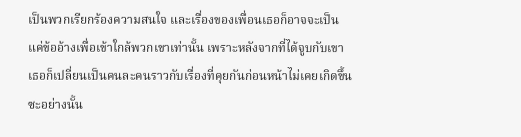เป็นพวกเรียกร้องความสนใจ และเรื่องของเพื่อนเธอก็อาจจะเป็นแค่ข้ออ้างเพื่อเข้าใกล้พวกเขาเท่านั้น เพราะหลังจากที่ได้จูบกับเขาเธอก็เปลี่ยนเป็นคนละคนราวกับเรื่องที่คุยกันก่อนหน้าไม่เคยเกิดขึ้นซะอย่างนั้น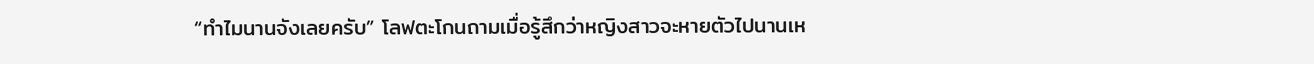“ทำไมนานจังเลยครับ” โลฟตะโกนถามเมื่อรู้สึกว่าหญิงสาวจะหายตัวไปนานเห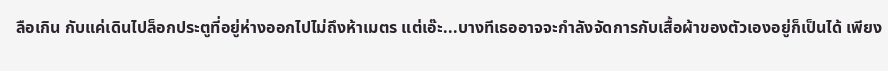ลือเกิน กับแค่เดินไปล็อกประตูที่อยู่ห่างออกไปไม่ถึงห้าเมตร แต่เอ๊ะ...บางทีเธออาจจะกำลังจัดการกับเสื้อผ้าของตัวเองอยู่ก็เป็นได้ เพียง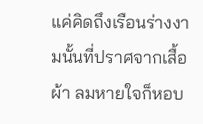แค่คิดถึงเรือนร่างงามนั้นที่ปราศจากเสื้อผ้า ลมหายใจก็หอบ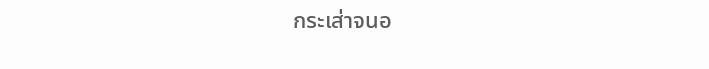กระเส่าจนอ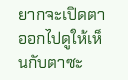ยากจะเปิดตาออกไปดูให้เห็นกับตาซะ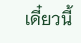เดี๋ยวนี้